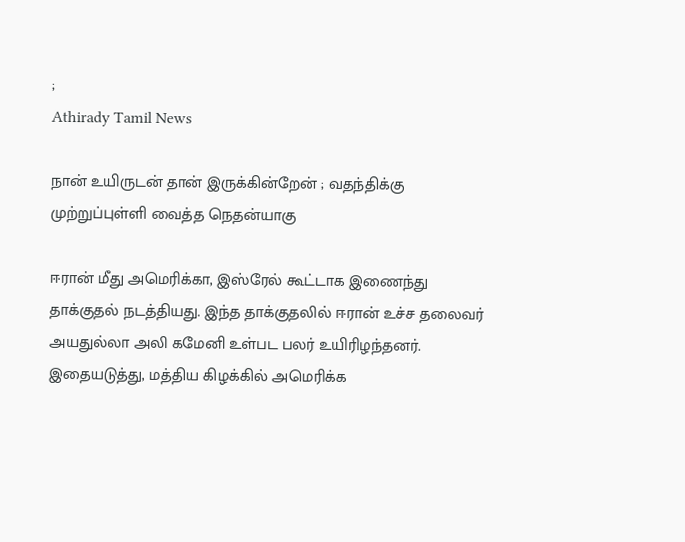;
Athirady Tamil News

நான் உயிருடன் தான் இருக்கின்றேன் ; வதந்திக்கு முற்றுப்புள்ளி வைத்த நெதன்யாகு

ஈரான் மீது அமெரிக்கா, இஸ்ரேல் கூட்டாக இணைந்து தாக்குதல் நடத்தியது. இந்த தாக்குதலில் ஈரான் உச்ச தலைவர் அயதுல்லா அலி கமேனி உள்பட பலர் உயிரிழந்தனர். இதையடுத்து, மத்திய கிழக்கில் அமெரிக்க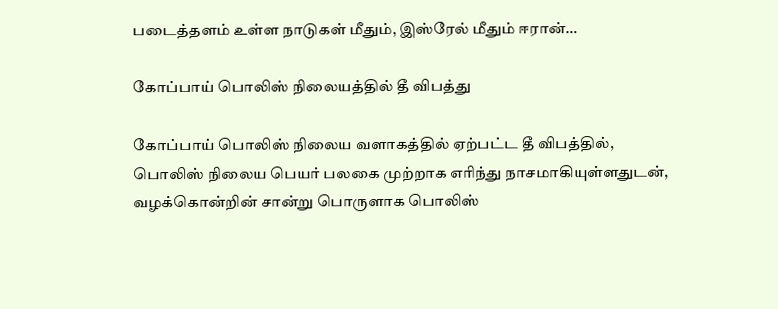படைத்தளம் உள்ள நாடுகள் மீதும், இஸ்ரேல் மீதும் ஈரான்…

கோப்பாய் பொலிஸ் நிலையத்தில் தீ விபத்து

கோப்பாய் பொலிஸ் நிலைய வளாகத்தில் ஏற்பட்ட தீ விபத்தில், பொலிஸ் நிலைய பெயர் பலகை முற்றாக எரிந்து நாசமாகியுள்ளதுடன், வழக்கொன்றின் சான்று பொருளாக பொலிஸ்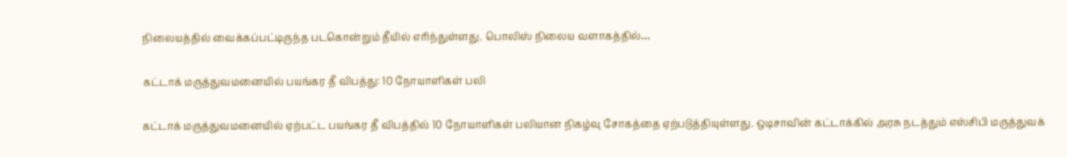நிலையத்தில் வைக்கப்பட்டிருந்த படகொன்றும் தீயில் எரிந்துள்ளது. பொலிஸ் நிலைய வளாகத்தில்…

கட்டாக் மருத்துவமனையில் பயங்கர தீ விபத்து: 10 நோயாளிகள் பலி

கட்டாக் மருத்துவமனையில் ஏற்பட்ட பயங்கர தீ விபத்தில் 10 நோயாளிகள் பலியான நிகழ்வு சோகத்தை ஏற்படுத்தியுள்ளது. ஒடிசாவின் கட்டாக்கில் அரசு நடத்தும் எஸ்சிபி மருத்துவக்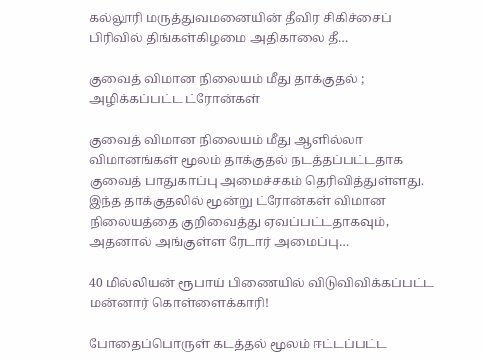கல்லூரி மருத்துவமனையின் தீவிர சிகிச்சைப் பிரிவில் திங்கள்கிழமை அதிகாலை தீ…

குவைத் விமான நிலையம் மீது தாக்குதல் ; அழிக்கப்பட்ட ட்ரோன்கள்

குவைத் விமான நிலையம் மீது ஆளில்லா விமானங்கள் மூலம் தாக்குதல் நடத்தப்பட்டதாக குவைத் பாதுகாப்பு அமைச்சகம் தெரிவித்துள்ளது. இந்த தாக்குதலில் மூன்று ட்ரோன்கள் விமான நிலையத்தை குறிவைத்து ஏவப்பட்டதாகவும், அதனால் அங்குள்ள ரேடார் அமைப்பு…

40 மில்லியன் ரூபாய் பிணையில் விடுவிவிக்கப்பட்ட மன்னார் கொள்ளைக்காரி!

போதைப்பொருள் கடத்தல் மூலம் ஈட்டப்பட்ட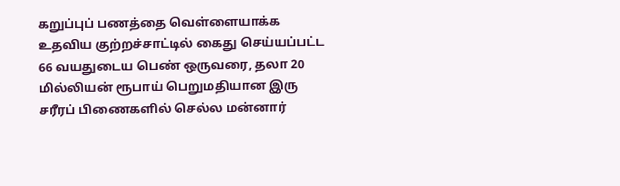கறுப்புப் பணத்தை வெள்ளையாக்க உதவிய குற்றச்சாட்டில் கைது செய்யப்பட்ட 66 வயதுடைய பெண் ஒருவரை, தலா 20 மில்லியன் ரூபாய் பெறுமதியான இரு சரீரப் பிணைகளில் செல்ல மன்னார்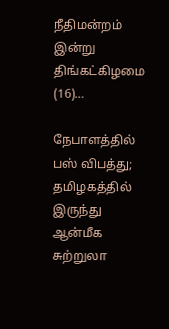நீதிமன்றம் இன்று திங்கட்கிழமை (16)…

நேபாளத்தில் பஸ் விபத்து; தமிழகத்தில் இருந்து ஆன்மீக சுற்றுலா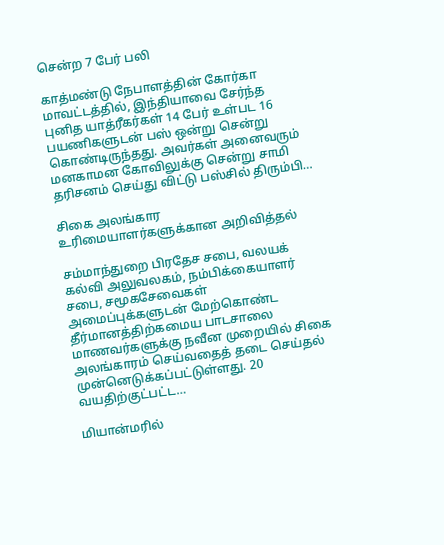சென்ற 7 பேர் பலி

காத்மண்டு நேபாளத்தின் கோர்கா மாவட்டத்தில், இந்தியாவை சேர்ந்த புனித யாத்ரீகர்கள் 14 பேர் உள்பட 16 பயணிகளுடன் பஸ் ஒன்று சென்று கொண்டிருந்தது. அவர்கள் அனைவரும் மனகாமன கோவிலுக்கு சென்று சாமி தரிசனம் செய்து விட்டு பஸ்சில் திரும்பி…

சிகை அலங்கார உரிமையாளர்களுக்கான அறிவித்தல்

சம்மாந்துறை பிரதேச சபை, வலயக் கல்வி அலுவலகம், நம்பிக்கையாளர் சபை, சமூகசேவைகள் அமைப்புக்களுடன் மேற்கொண்ட தீர்மானத்திற்கமைய பாடசாலை மாணவர்களுக்கு நவீன முறையில் சிகை அலங்காரம் செய்வதைத் தடை செய்தல் முன்னெடுக்கப்பட்டுள்ளது. 20 வயதிற்குட்பட்ட…

மியான்மரில்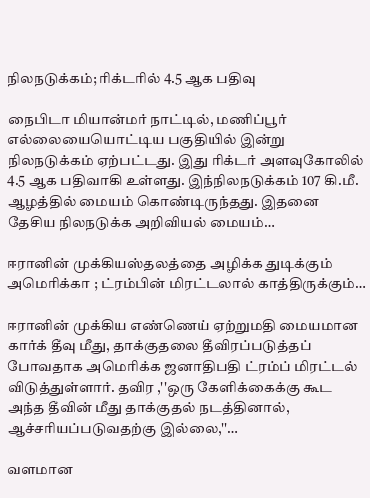நிலநடுக்கம்; ரிக்டரில் 4.5 ஆக பதிவு

நைபிடா மியான்மர் நாட்டில், மணிப்பூர் எல்லையையொட்டிய பகுதியில் இன்று நிலநடுக்கம் ஏற்பட்டது. இது ரிக்டர் அளவுகோலில் 4.5 ஆக பதிவாகி உள்ளது. இந்நிலநடுக்கம் 107 கி.மீ. ஆழத்தில் மையம் கொண்டிருந்தது. இதனை தேசிய நிலநடுக்க அறிவியல் மையம்…

ஈரானின் முக்கியஸ்தலத்தை அழிக்க துடிக்கும் அமெரிக்கா ; ட்ரம்பின் மிரட்டலால் காத்திருக்கும்…

ஈரானின் முக்கிய எண்ணெய் ஏற்றுமதி மையமான கார்க் தீவு மீது, தாக்குதலை தீவிரப்படுத்தப் போவதாக அமெரிக்க ஜனாதிபதி ட்ரம்ப் மிரட்டல் விடுத்துள்ளார். தவிர ,''ஒரு கேளிக்கைக்கு கூட அந்த தீவின் மீது தாக்குதல் நடத்தினால், ஆச்சரியப்படுவதற்கு இல்லை,''…

வளமான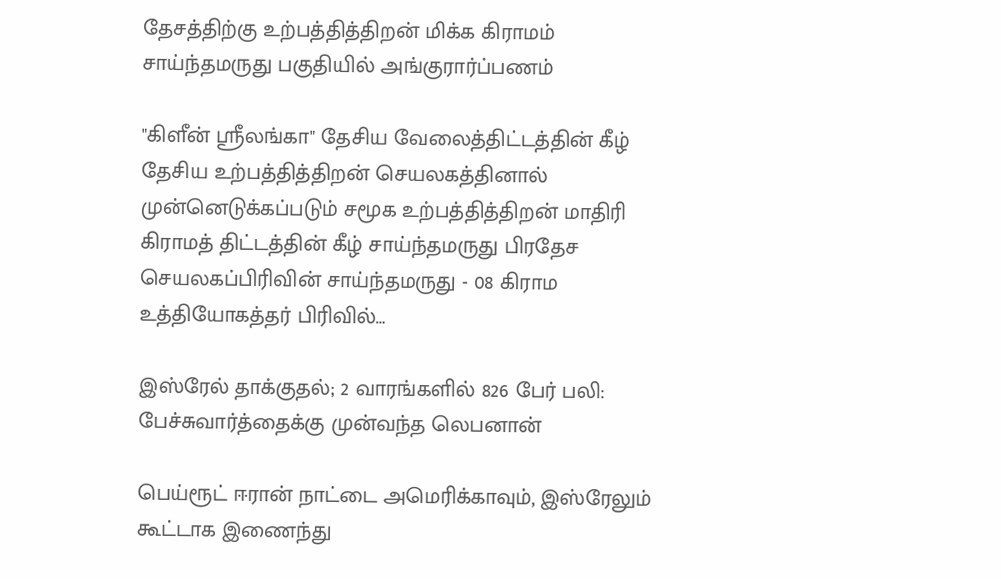தேசத்திற்கு உற்பத்தித்திறன் மிக்க கிராமம்  சாய்ந்தமருது பகுதியில் அங்குரார்ப்பணம்

"கிளீன் ஸ்ரீலங்கா" தேசிய வேலைத்திட்டத்தின் கீழ் தேசிய உற்பத்தித்திறன் செயலகத்தினால் முன்னெடுக்கப்படும் சமூக உற்பத்தித்திறன் மாதிரி கிராமத் திட்டத்தின் கீழ் சாய்ந்தமருது பிரதேச செயலகப்பிரிவின் சாய்ந்தமருது - 08 கிராம உத்தியோகத்தர் பிரிவில்…

இஸ்ரேல் தாக்குதல்; 2 வாரங்களில் 826 பேர் பலி: பேச்சுவார்த்தைக்கு முன்வந்த லெபனான்

பெய்ரூட் ஈரான் நாட்டை அமெரிக்காவும், இஸ்ரேலும் கூட்டாக இணைந்து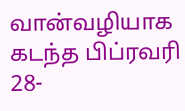வான்வழியாக கடந்த பிப்ரவரி 28-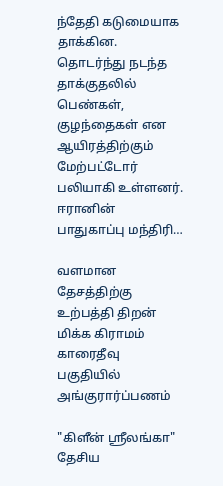ந்தேதி கடுமையாக தாக்கின. தொடர்ந்து நடந்த தாக்குதலில் பெண்கள், குழந்தைகள் என ஆயிரத்திற்கும் மேற்பட்டோர் பலியாகி உள்ளனர். ஈரானின் பாதுகாப்பு மந்திரி…

வளமான தேசத்திற்கு உற்பத்தி திறன் மிக்க கிராமம் காரைதீவு பகுதியில் அங்குரார்ப்பணம்

"கிளீன் ஸ்ரீலங்கா" தேசிய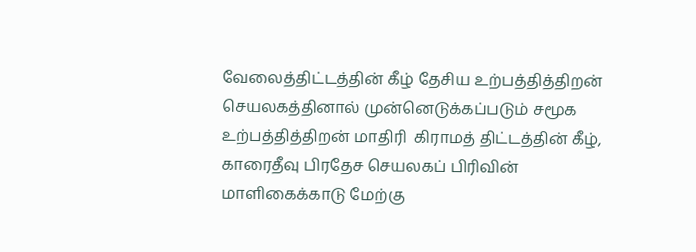வேலைத்திட்டத்தின் கீழ் தேசிய உற்பத்தித்திறன் செயலகத்தினால் முன்னெடுக்கப்படும் சமூக உற்பத்தித்திறன் மாதிரி  கிராமத் திட்டத்தின் கீழ், காரைதீவு பிரதேச செயலகப் பிரிவின் மாளிகைக்காடு மேற்கு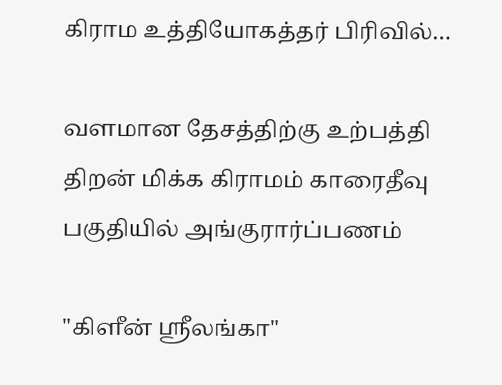கிராம உத்தியோகத்தர் பிரிவில்…

வளமான தேசத்திற்கு உற்பத்தி திறன் மிக்க கிராமம் காரைதீவு பகுதியில் அங்குரார்ப்பணம்

"கிளீன் ஸ்ரீலங்கா"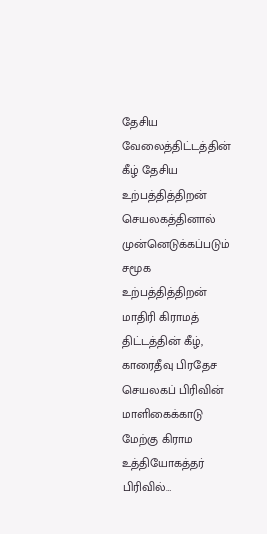தேசிய வேலைத்திட்டத்தின் கீழ் தேசிய உற்பத்தித்திறன் செயலகத்தினால் முன்னெடுக்கப்படும் சமூக உற்பத்தித்திறன் மாதிரி கிராமத் திட்டத்தின் கீழ், காரைதீவு பிரதேச செயலகப் பிரிவின் மாளிகைக்காடு மேற்கு கிராம உத்தியோகத்தர் பிரிவில்…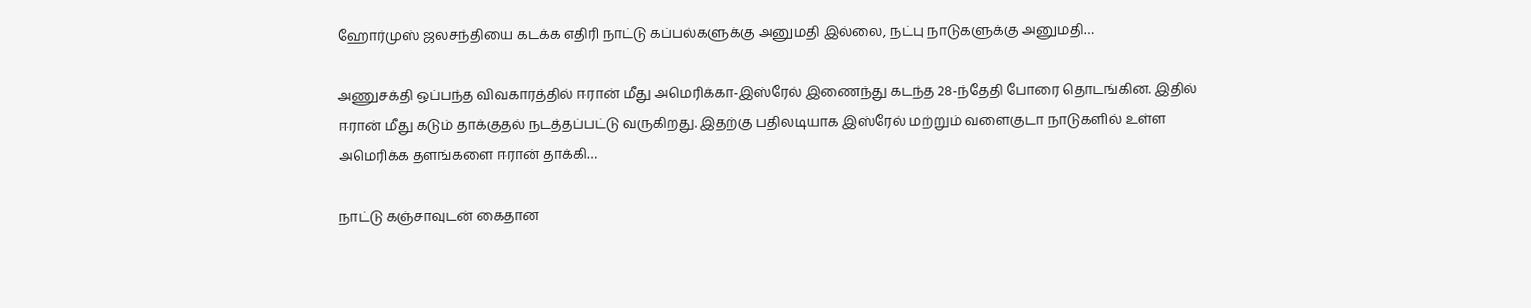ஹோர்முஸ் ஜலசந்தியை கடக்க எதிரி நாட்டு கப்பல்களுக்கு அனுமதி இல்லை, நட்பு நாடுகளுக்கு அனுமதி…

அணுசக்தி ஒப்பந்த விவகாரத்தில் ஈரான் மீது அமெரிக்கா-இஸ்ரேல் இணைந்து கடந்த 28-ந்தேதி போரை தொடங்கின. இதில் ஈரான் மீது கடும் தாக்குதல் நடத்தப்பட்டு வருகிறது. இதற்கு பதிலடியாக இஸ்ரேல் மற்றும் வளைகுடா நாடுகளில் உள்ள அமெரிக்க தளங்களை ஈரான் தாக்கி…

நாட்டு கஞ்சாவுடன் கைதான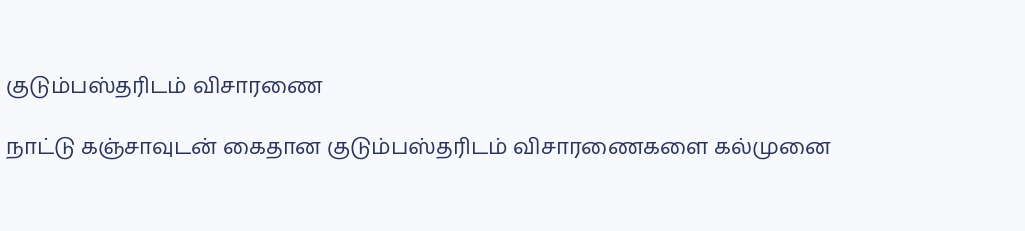குடும்பஸ்தரிடம் விசாரணை

நாட்டு கஞ்சாவுடன் கைதான குடும்பஸ்தரிடம் விசாரணைகளை கல்முனை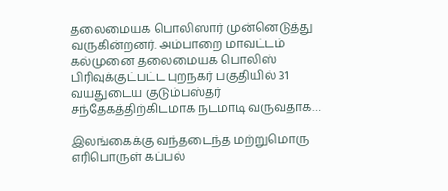தலைமையக பொலிஸார் முன்னெடுத்து வருகின்றனர். அம்பாறை மாவட்டம் கல்முனை தலைமையக பொலிஸ் பிரிவுக்குட்பட்ட புறநகர் பகுதியில் 31 வயதுடைய குடும்பஸ்தர் சந்தேகத்திற்கிடமாக நடமாடி வருவதாக…

இலங்கைக்கு வந்தடைந்த மற்றுமொரு எரிபொருள் கப்பல்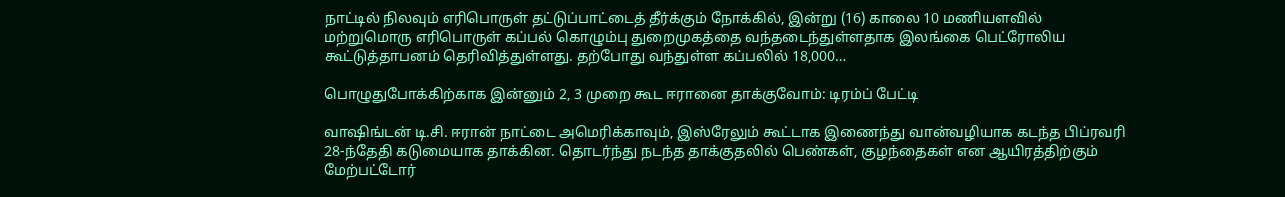நாட்டில் நிலவும் எரிபொருள் தட்டுப்பாட்டைத் தீர்க்கும் நோக்கில், இன்று (16) காலை 10 மணியளவில் மற்றுமொரு எரிபொருள் கப்பல் கொழும்பு துறைமுகத்தை வந்தடைந்துள்ளதாக இலங்கை பெட்ரோலிய கூட்டுத்தாபனம் தெரிவித்துள்ளது. தற்போது வந்துள்ள கப்பலில் 18,000…

பொழுதுபோக்கிற்காக இன்னும் 2, 3 முறை கூட ஈரானை தாக்குவோம்: டிரம்ப் பேட்டி

வாஷிங்டன் டி.சி. ஈரான் நாட்டை அமெரிக்காவும், இஸ்ரேலும் கூட்டாக இணைந்து வான்வழியாக கடந்த பிப்ரவரி 28-ந்தேதி கடுமையாக தாக்கின. தொடர்ந்து நடந்த தாக்குதலில் பெண்கள், குழந்தைகள் என ஆயிரத்திற்கும் மேற்பட்டோர்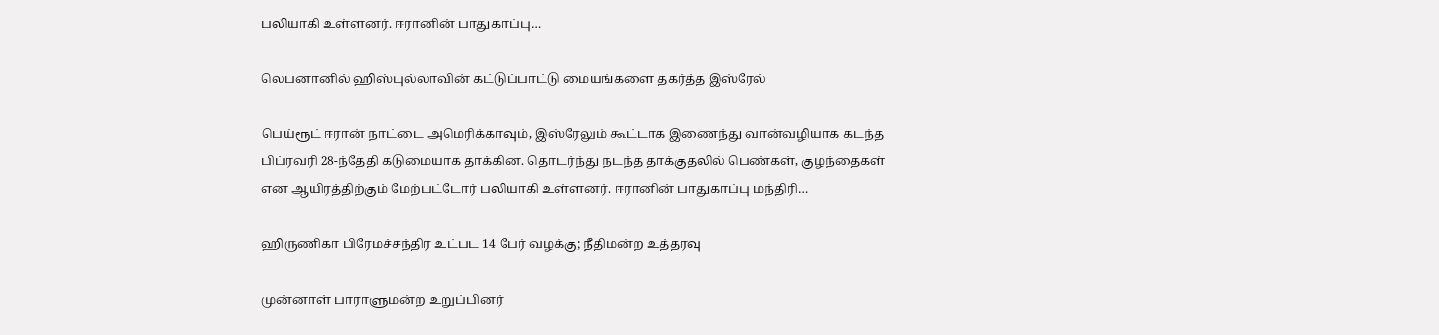பலியாகி உள்ளனர். ஈரானின் பாதுகாப்பு…

லெபனானில் ஹிஸ்புல்லாவின் கட்டுப்பாட்டு மையங்களை தகர்த்த இஸ்ரேல்

பெய்ரூட் ஈரான் நாட்டை அமெரிக்காவும், இஸ்ரேலும் கூட்டாக இணைந்து வான்வழியாக கடந்த பிப்ரவரி 28-ந்தேதி கடுமையாக தாக்கின. தொடர்ந்து நடந்த தாக்குதலில் பெண்கள், குழந்தைகள் என ஆயிரத்திற்கும் மேற்பட்டோர் பலியாகி உள்ளனர். ஈரானின் பாதுகாப்பு மந்திரி…

ஹிருணிகா பிரேமச்சந்திர உட்பட 14 பேர் வழக்கு; நீதிமன்ற உத்தரவு

முன்னாள் பாராளுமன்ற உறுப்பினர்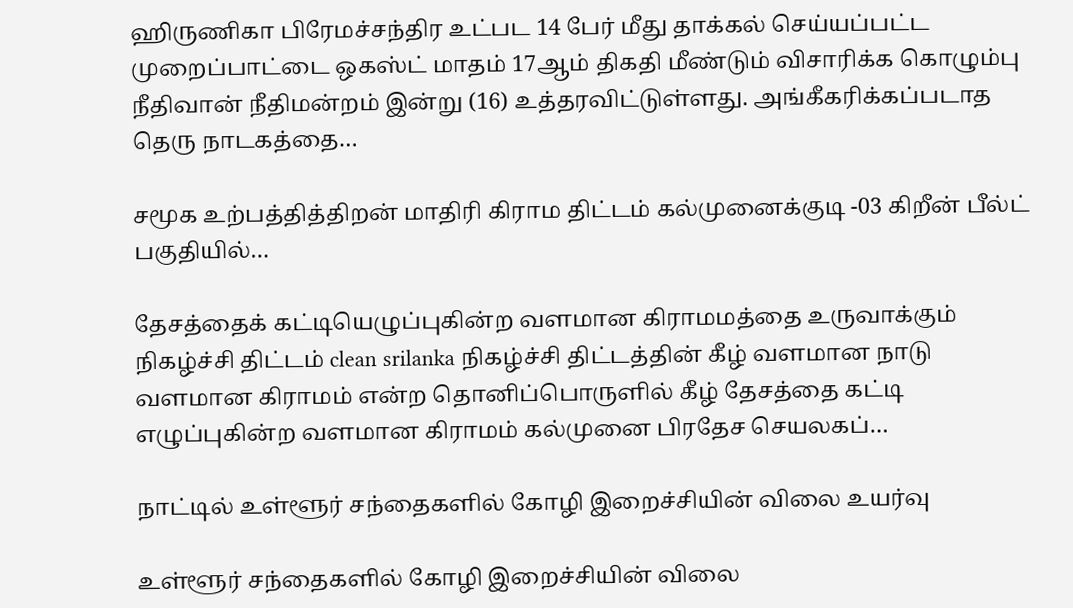ஹிருணிகா பிரேமச்சந்திர உட்பட 14 பேர் மீது தாக்கல் செய்யப்பட்ட முறைப்பாட்டை ஒகஸ்ட் மாதம் 17ஆம் திகதி மீண்டும் விசாரிக்க கொழும்பு நீதிவான் நீதிமன்றம் இன்று (16) உத்தரவிட்டுள்ளது. அங்கீகரிக்கப்படாத தெரு நாடகத்தை…

சமூக உற்பத்தித்திறன் மாதிரி கிராம திட்டம் கல்முனைக்குடி -03 கிறீன் பீல்ட் பகுதியில்…

தேசத்தைக் கட்டியெழுப்புகின்ற வளமான கிராமமத்தை உருவாக்கும் நிகழ்ச்சி திட்டம் clean srilanka நிகழ்ச்சி திட்டத்தின் கீழ் வளமான நாடு வளமான கிராமம் என்ற தொனிப்பொருளில் கீழ் தேசத்தை கட்டி எழுப்புகின்ற வளமான கிராமம் கல்முனை பிரதேச செயலகப்…

நாட்டில் உள்ளூர் சந்தைகளில் கோழி இறைச்சியின் விலை உயர்வு

உள்ளூர் சந்தைகளில் கோழி இறைச்சியின் விலை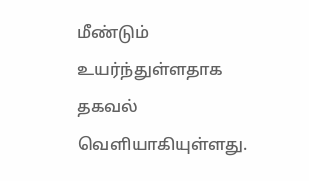மீண்டும் உயர்ந்துள்ளதாக தகவல் வெளியாகியுள்ளது.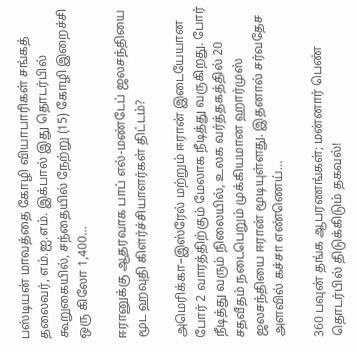பஸ்டியன் மாவத்தை கோழி வியாபாரிகள் சங்கத் தலைவர், எம்.ஐ.எம். இக்பால் இது தொடர்பில் கூறுகையில், சந்தையில் நேற்று (15) கோழி இறைச்சி ஒரு கிலோ 1,400…

ஈரானுக்கு ஆதரவாக பாப் எல்-மண்டேப் ஜலசந்தியை மூட ஹவுதி கிளர்ச்சியாளர்கள் திட்டம்?

அமெரிக்கா–இஸ்ரேல் மற்றும் ஈரான் இடையேயான போர் 2 வாரத்திற்கும் மேலாக நீடித்து வருகிறது. போர் நீடித்து வரும் நிலையில், உலக வர்த்தகத்தில் 20 சதவீதம் நடைபெறும் முக்கியமான ஹார்முஸ் ஜலசந்தியை ஈரான் மூடியுள்ளது. இதனால் சர்வதேச அளவில் கச்சா எண்ணெய்…

360 பவுன் தங்க ஆபரணங்கள்; மன்னார் பெண் தொடர்பில் திடுக்கிடும் தகவல்!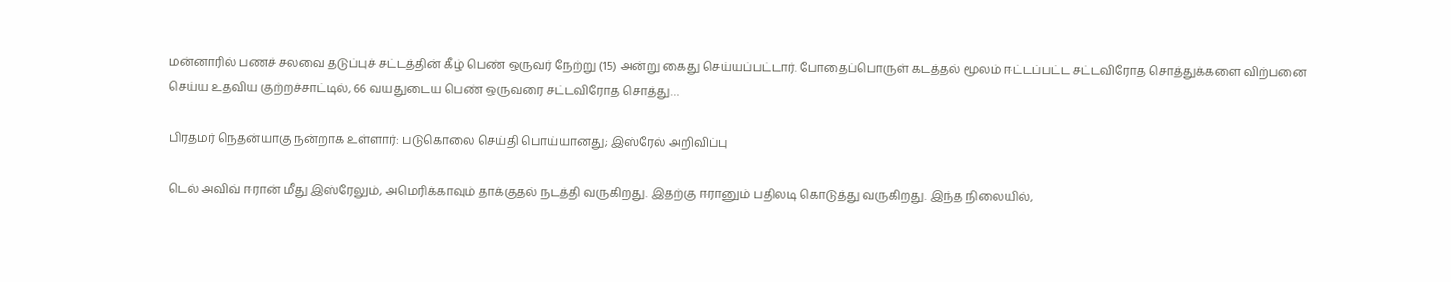மன்னாரில் பணச் சலவை தடுப்புச் சட்டத்தின் கீழ் பெண் ஒருவர் நேற்று (15) அன்று கைது செய்யப்பட்டார். போதைப்பொருள் கடத்தல் மூலம் ஈட்டப்பட்ட சட்டவிரோத சொத்துக்களை விற்பனை செய்ய உதவிய குற்றச்சாட்டில், 66 வயதுடைய பெண் ஒருவரை சட்டவிரோத சொத்து…

பிரதமர் நெதன்யாகு நன்றாக உள்ளார்: படுகொலை செய்தி பொய்யானது; இஸ்ரேல் அறிவிப்பு

டெல் அவிவ் ஈரான் மீது இஸ்ரேலும், அமெரிக்காவும் தாக்குதல் நடத்தி வருகிறது. இதற்கு ஈரானும் பதிலடி கொடுத்து வருகிறது. இந்த நிலையில்,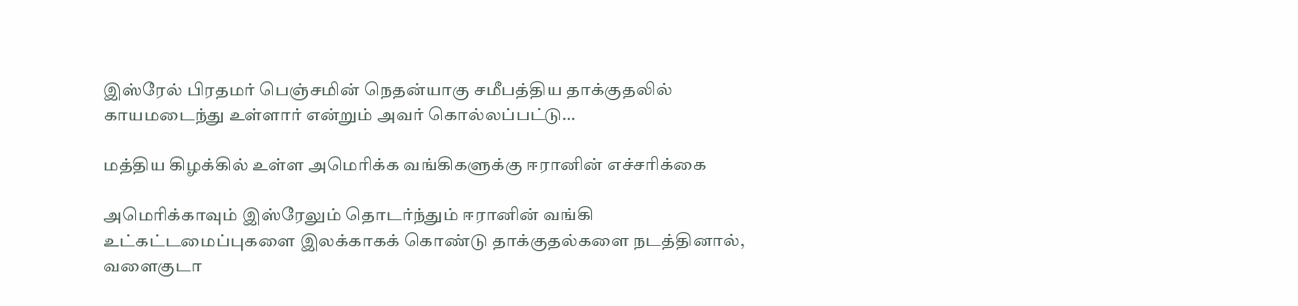இஸ்ரேல் பிரதமர் பெஞ்சமின் நெதன்யாகு சமீபத்திய தாக்குதலில் காயமடைந்து உள்ளார் என்றும் அவர் கொல்லப்பட்டு…

மத்திய கிழக்கில் உள்ள அமெரிக்க வங்கிகளுக்கு ஈரானின் எச்சரிக்கை

அமெரிக்காவும் இஸ்ரேலும் தொடர்ந்தும் ஈரானின் வங்கி உட்கட்டமைப்புகளை இலக்காகக் கொண்டு தாக்குதல்களை நடத்தினால், வளைகுடா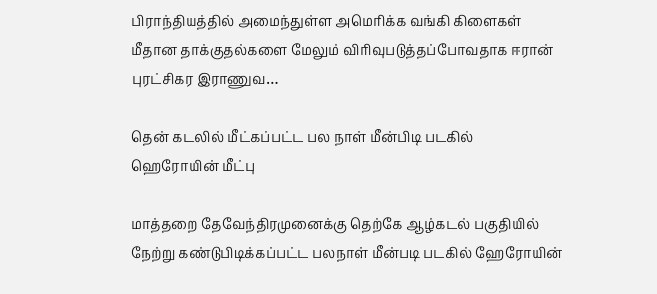பிராந்தியத்தில் அமைந்துள்ள அமெரிக்க வங்கி கிளைகள் மீதான தாக்குதல்களை மேலும் விரிவுபடுத்தப்போவதாக ஈரான் புரட்சிகர இராணுவ…

தென் கடலில் மீட்கப்பட்ட பல நாள் மீன்பிடி படகில் ஹெரோயின் மீட்பு

மாத்தறை தேவேந்திரமுனைக்கு தெற்கே ஆழ்கடல் பகுதியில் நேற்று கண்டுபிடிக்கப்பட்ட பலநாள் மீன்படி படகில் ஹேரோயின்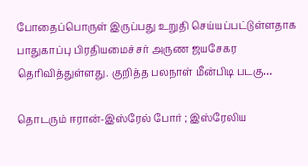போதைப்பொருள் இருப்பது உறுதி செய்யப்பட்டுள்ளதாக பாதுகாப்பு பிரதியமைச்சர் அருண ஜயசேகர தெரிவித்துள்ளது. குறித்த பலநாள் மீன்பிடி படகு…

தொடரும் ஈரான்-இஸ்ரேல் போர் ; இஸ்ரேலிய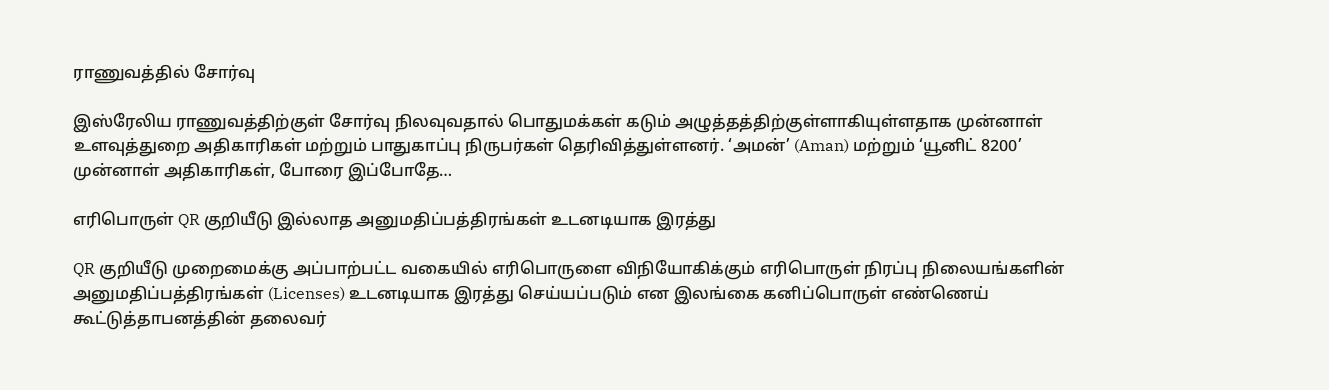ராணுவத்தில் சோர்வு

இஸ்ரேலிய ராணுவத்திற்குள் சோர்வு நிலவுவதால் பொதுமக்கள் கடும் அழுத்தத்திற்குள்ளாகியுள்ளதாக முன்னாள் உளவுத்துறை அதிகாரிகள் மற்றும் பாதுகாப்பு நிருபர்கள் தெரிவித்துள்ளனர். ‘அமன்’ (Aman) மற்றும் ‘யூனிட் 8200’ முன்னாள் அதிகாரிகள், போரை இப்போதே…

எரிபொருள் QR குறியீடு இல்லாத அனுமதிப்பத்திரங்கள் உடனடியாக இரத்து

QR குறியீடு முறைமைக்கு அப்பாற்பட்ட வகையில் எரிபொருளை விநியோகிக்கும் எரிபொருள் நிரப்பு நிலையங்களின் அனுமதிப்பத்திரங்கள் (Licenses) உடனடியாக இரத்து செய்யப்படும் என இலங்கை கனிப்பொருள் எண்ணெய் கூட்டுத்தாபனத்தின் தலைவர்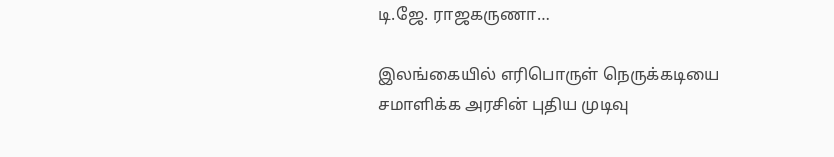டி.ஜே. ராஜகருணா…

இலங்கையில் எரிபொருள் நெருக்கடியை சமாளிக்க அரசின் புதிய முடிவு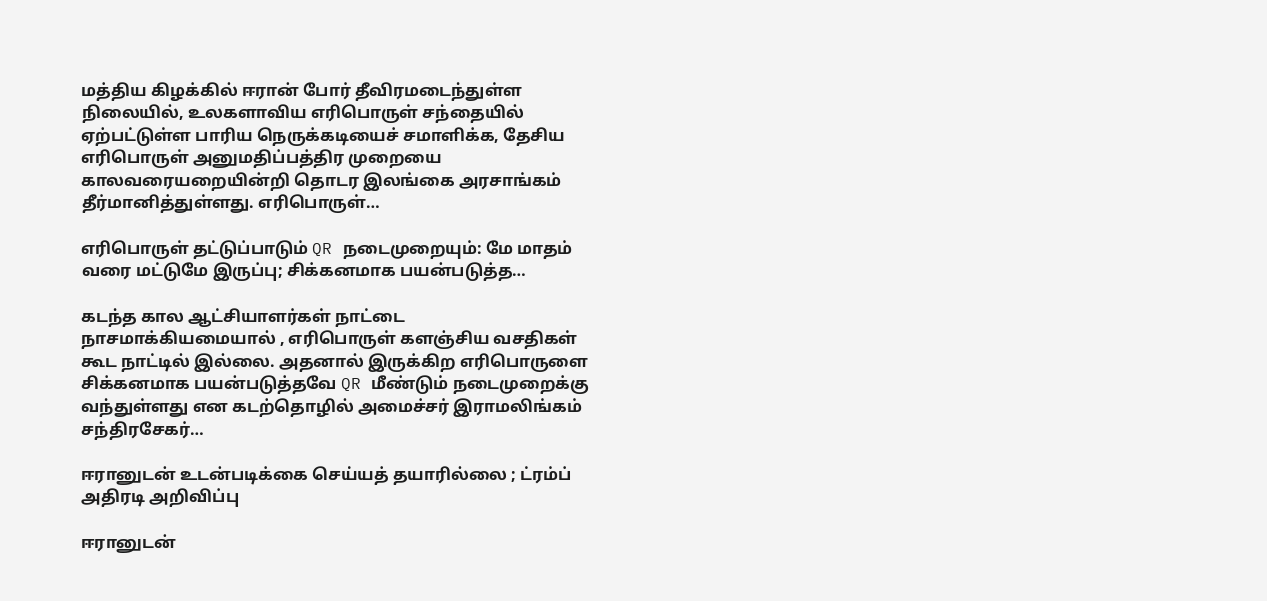மத்திய கிழக்கில் ஈரான் போர் தீவிரமடைந்துள்ள நிலையில், உலகளாவிய எரிபொருள் சந்தையில் ஏற்பட்டுள்ள பாரிய நெருக்கடியைச் சமாளிக்க, தேசிய எரிபொருள் அனுமதிப்பத்திர முறையை காலவரையறையின்றி தொடர இலங்கை அரசாங்கம் தீர்மானித்துள்ளது. எரிபொருள்…

எரிபொருள் தட்டுப்பாடும் QR நடைமுறையும்: மே மாதம் வரை மட்டுமே இருப்பு; சிக்கனமாக பயன்படுத்த…

கடந்த கால ஆட்சியாளர்கள் நாட்டை நாசமாக்கியமையால் , எரிபொருள் களஞ்சிய வசதிகள் கூட நாட்டில் இல்லை. அதனால் இருக்கிற எரிபொருளை சிக்கனமாக பயன்படுத்தவே QR மீண்டும் நடைமுறைக்கு வந்துள்ளது என கடற்தொழில் அமைச்சர் இராமலிங்கம் சந்திரசேகர்…

ஈரானுடன் உடன்படிக்கை செய்யத் தயாரில்லை ; ட்ரம்ப் அதிரடி அறிவிப்பு

ஈரானுடன்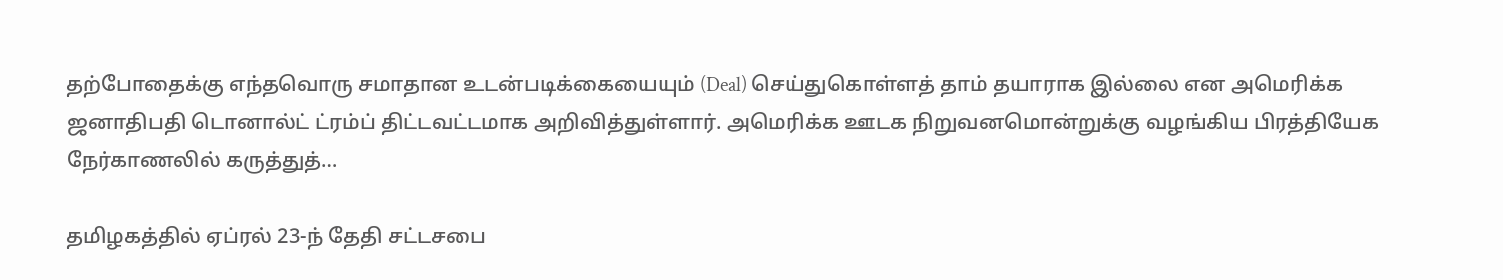தற்போதைக்கு எந்தவொரு சமாதான உடன்படிக்கையையும் (Deal) செய்துகொள்ளத் தாம் தயாராக இல்லை என அமெரிக்க ஜனாதிபதி டொனால்ட் ட்ரம்ப் திட்டவட்டமாக அறிவித்துள்ளார். அமெரிக்க ஊடக நிறுவனமொன்றுக்கு வழங்கிய பிரத்தியேக நேர்காணலில் கருத்துத்…

தமிழகத்தில் ஏப்ரல் 23-ந் தேதி சட்டசபை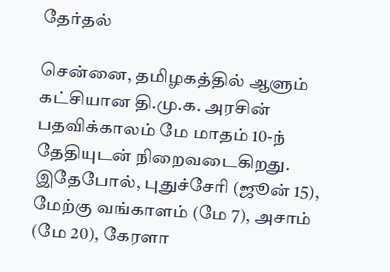தேர்தல்

சென்னை, தமிழகத்தில் ஆளும் கட்சியான தி.மு.க. அரசின் பதவிக்காலம் மே மாதம் 10-ந் தேதியுடன் நிறைவடைகிறது. இதேபோல், புதுச்சேரி (ஜூன் 15), மேற்கு வங்காளம் (மே 7), அசாம் (மே 20), கேரளா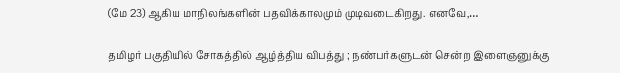(மே 23) ஆகிய மாநிலங்களின் பதவிக்காலமும் முடிவடைகிறது. எனவே,…

தமிழர் பகுதியில் சோகத்தில் ஆழ்த்திய விபத்து ; நண்பர்களுடன் சென்ற இளைஞனுக்கு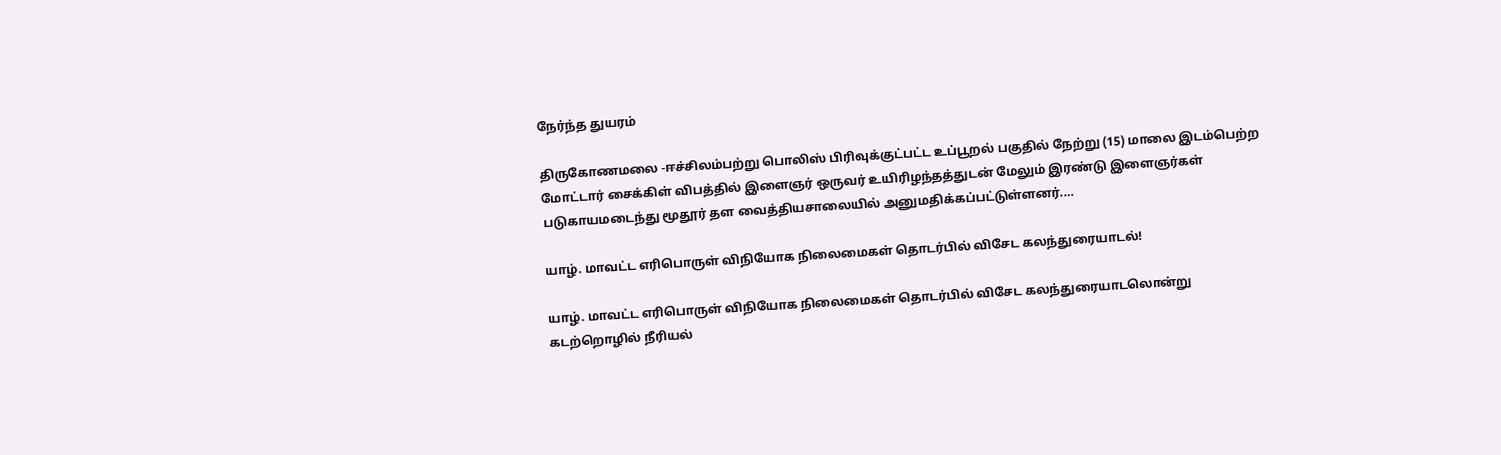நேர்ந்த துயரம்

திருகோணமலை -ஈச்சிலம்பற்று பொலிஸ் பிரிவுக்குட்பட்ட உப்பூறல் பகுதில் நேற்று (15) மாலை இடம்பெற்ற மோட்டார் சைக்கிள் விபத்தில் இளைஞர் ஒருவர் உயிரிழந்தத்துடன் மேலும் இரண்டு இளைஞர்கள் படுகாயமடைந்து மூதூர் தள வைத்தியசாலையில் அனுமதிக்கப்பட்டுள்ளனர்.…

யாழ். மாவட்ட எரிபொருள் விநியோக நிலைமைகள் தொடர்பில் விசேட கலந்துரையாடல்!

யாழ். மாவட்ட எரிபொருள் விநியோக நிலைமைகள் தொடர்பில் விசேட கலந்துரையாடலொன்று கடற்றொழில் நீரியல்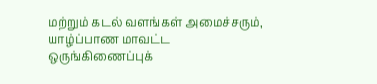மற்றும் கடல் வளங்கள் அமைச்சரும், யாழ்ப்பாண மாவட்ட ஒருங்கிணைப்புக்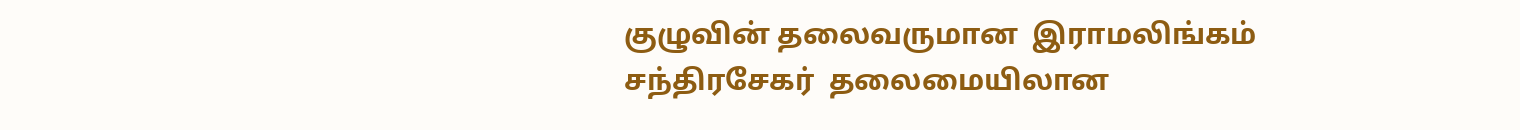குழுவின் தலைவருமான  இராமலிங்கம் சந்திரசேகர்  தலைமையிலான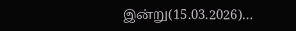இன்று(15.03.2026)…